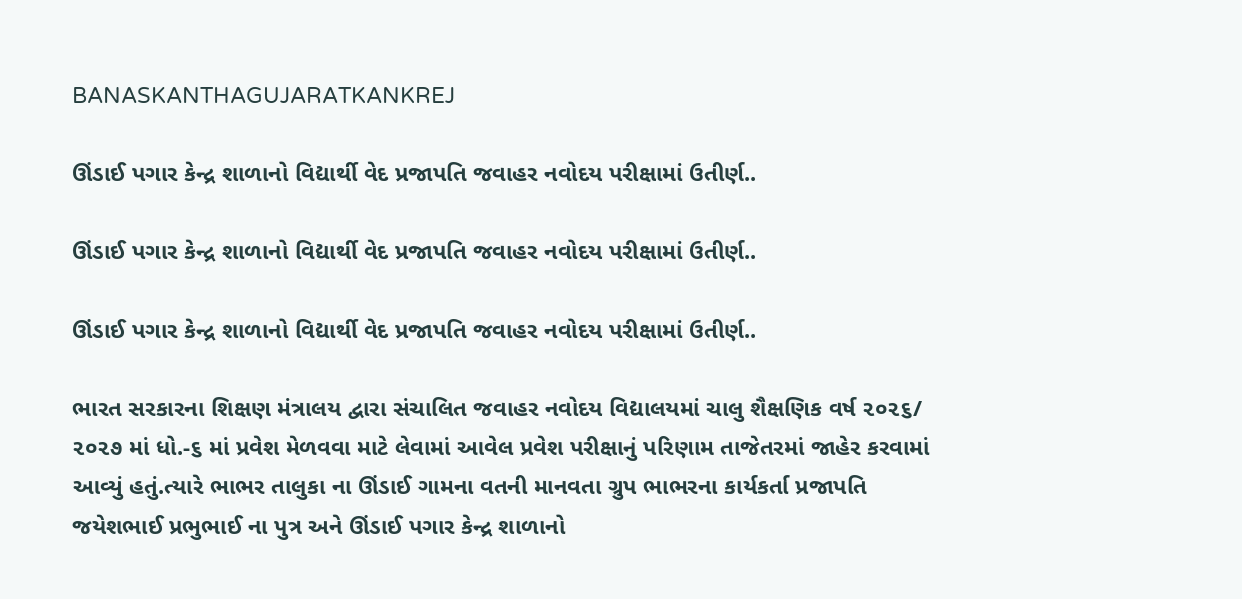BANASKANTHAGUJARATKANKREJ

ઊંડાઈ પગાર કેન્દ્ર શાળાનો વિદ્યાર્થી વેદ પ્રજાપતિ જવાહર નવોદય પરીક્ષામાં ઉતીર્ણ..

ઊંડાઈ પગાર કેન્દ્ર શાળાનો વિદ્યાર્થી વેદ પ્રજાપતિ જવાહર નવોદય પરીક્ષામાં ઉતીર્ણ..

ઊંડાઈ પગાર કેન્દ્ર શાળાનો વિદ્યાર્થી વેદ પ્રજાપતિ જવાહર નવોદય પરીક્ષામાં ઉતીર્ણ..

ભારત સરકારના શિક્ષણ મંત્રાલય દ્વારા સંચાલિત જવાહર નવોદય વિદ્યાલયમાં ચાલુ શૈક્ષણિક વર્ષ ૨૦૨૬/ ૨૦૨૭ માં ધો.-૬ માં પ્રવેશ મેળવવા માટે લેવામાં આવેલ પ્રવેશ પરીક્ષાનું પરિણામ તાજેતરમાં જાહેર કરવામાં આવ્યું હતું.ત્યારે ભાભર તાલુકા ના ઊંડાઈ ગામના વતની માનવતા ગ્રુપ ભાભરના કાર્યકર્તા પ્રજાપતિ જયેશભાઈ પ્રભુભાઈ ના પુત્ર અને ઊંડાઈ પગાર કેન્દ્ર શાળાનો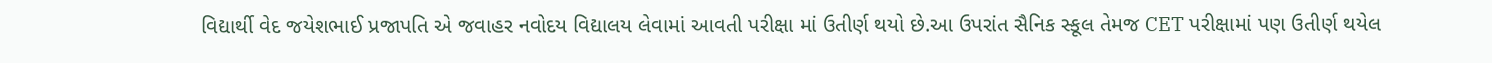વિદ્યાર્થી વેદ જયેશભાઈ પ્રજાપતિ એ જવાહર નવોદય વિદ્યાલય લેવામાં આવતી પરીક્ષા માં ઉતીર્ણ થયો છે.આ ઉપરાંત સૈનિક સ્કૂલ તેમજ CET પરીક્ષામાં પણ ઉતીર્ણ થયેલ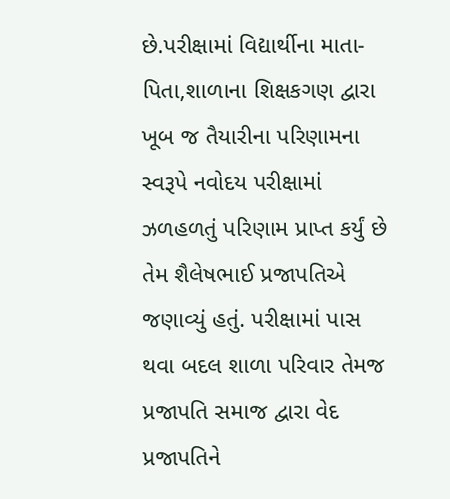છે.પરીક્ષામાં વિદ્યાર્થીના માતા-પિતા,શાળાના શિક્ષકગણ દ્વારા ખૂબ જ તૈયારીના પરિણામના સ્વરૂપે નવોદય પરીક્ષામાં ઝળહળતું પરિણામ પ્રાપ્ત કર્યું છે તેમ શૈલેષભાઈ પ્રજાપતિએ જણાવ્યું હતું. પરીક્ષામાં પાસ થવા બદલ શાળા પરિવાર તેમજ પ્રજાપતિ સમાજ દ્વારા વેદ પ્રજાપતિને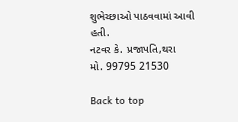શુભેચ્છાઓ પાઠવવામાં આવી હતી.
નટવર કે. પ્રજાપતિ,થરા
મો. 99795 21530

Back to top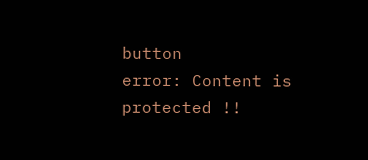button
error: Content is protected !!